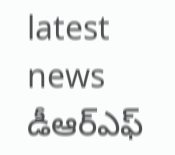latest news
డీఆర్ఎఫ్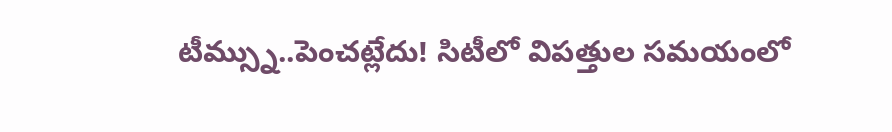టీమ్స్ను..పెంచట్లేదు! సిటీలో విపత్తుల సమయంలో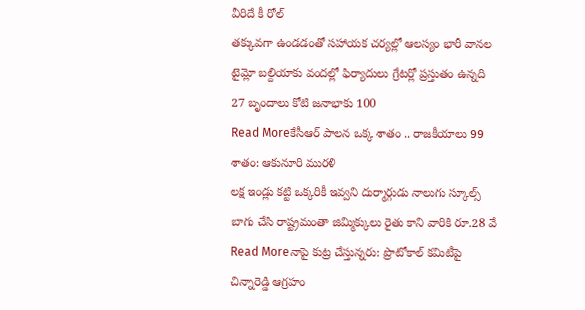వీరిదే కీ రోల్
తక్కువగా ఉండడంతో సహాయక చర్యల్లో ఆలస్యం భారీ వానల టైమ్లో బల్దియాకు వందల్లో ఫిర్యాదులు గ్రేటర్లో ప్రస్తుతం ఉన్నది 27 బృందాలు కోటి జనాభాకు 100
Read Moreకేసీఆర్ పాలన ఒక్క శాతం .. రాజకీయాలు 99 శాతం: ఆకునూరి మురళి
లక్ష ఇండ్లు కట్టి ఒక్కరికీ ఇవ్వని దుర్మార్గుడు నాలుగు స్కూల్స్ బాగు చేసి రాష్ట్రమంతా జిమ్మిక్కులు రైతు కాని వారికి రూ.28 వే
Read Moreనాపై కుట్ర చేస్తున్నరు: ప్రొటోకాల్ కమిటీపై చిన్నారెడ్డి ఆగ్రహం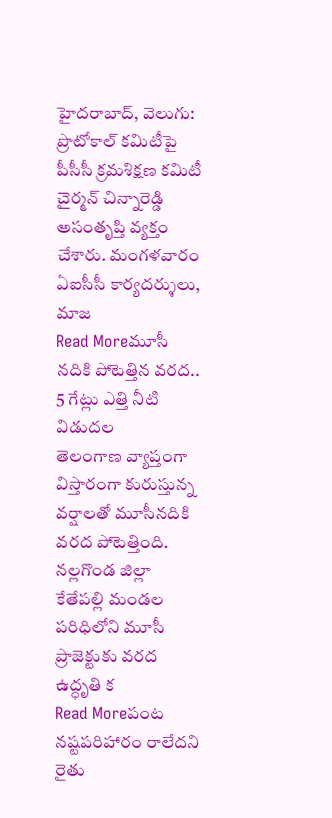హైదరాబాద్, వెలుగు: ప్రొటోకాల్ కమిటీపై పీసీసీ క్రమశిక్షణ కమిటీ చైర్మన్ చిన్నారెడ్డి అసంతృప్తి వ్యక్తం చేశారు. మంగళవారం ఏఐసీసీ కార్యదర్శులు, మాజ
Read Moreమూసీ నదికి పోటెత్తిన వరద.. 5 గేట్లు ఎత్తి నీటి విడుదల
తెలంగాణ వ్యాప్తంగా విస్తారంగా కురుస్తున్న వర్షాలతో మూసీనదికి వరద పోటెత్తింది. నల్లగొండ జిల్లా కేతేపల్లి మండల పరిధిలోని మూసీ ప్రాజెక్టుకు వరద ఉద్ధృతి క
Read Moreపంట నష్టపరిహారం రాలేదని రైతు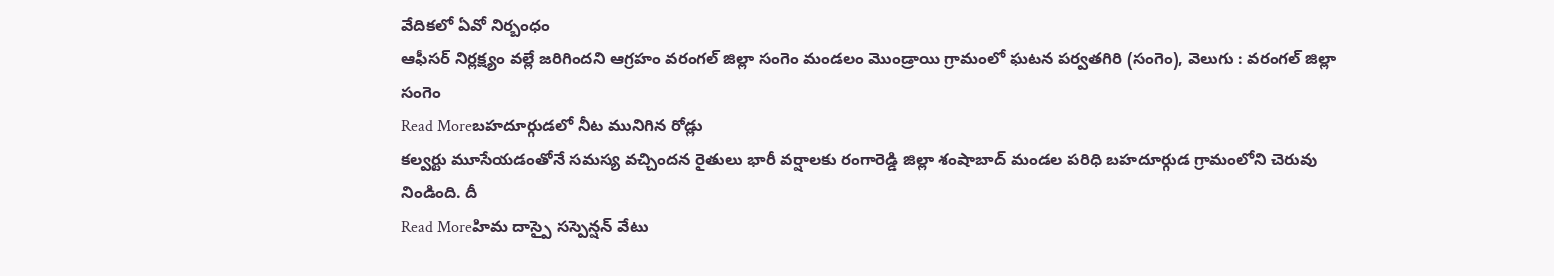వేదికలో ఏవో నిర్బంధం
ఆఫీసర్ నిర్లక్ష్యం వల్లే జరిగిందని ఆగ్రహం వరంగల్ జిల్లా సంగెం మండలం మొండ్రాయి గ్రామంలో ఘటన పర్వతగిరి (సంగెం), వెలుగు : వరంగల్ జిల్లా సంగెం
Read Moreబహదూర్గుడలో నీట మునిగిన రోడ్లు
కల్వర్టు మూసేయడంతోనే సమస్య వచ్చిందన రైతులు భారీ వర్షాలకు రంగారెడ్డి జిల్లా శంషాబాద్ మండల పరిధి బహదూర్గుడ గ్రామంలోని చెరువు నిండింది. దీ
Read Moreహిమ దాస్పై సస్పెన్షన్ వేటు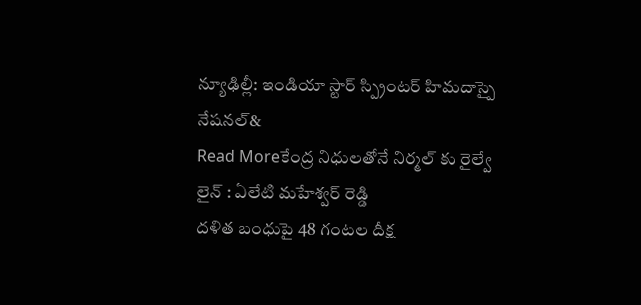న్యూఢిల్లీ: ఇండియా స్టార్ స్ప్రింటర్ హిమదాస్పై నేషనల్&
Read Moreకేంద్ర నిధులతోనే నిర్మల్ కు రైల్వే లైన్ : ఏలేటి మహేశ్వర్ రెడ్డి
దళిత బంధుపై 48 గంటల దీక్ష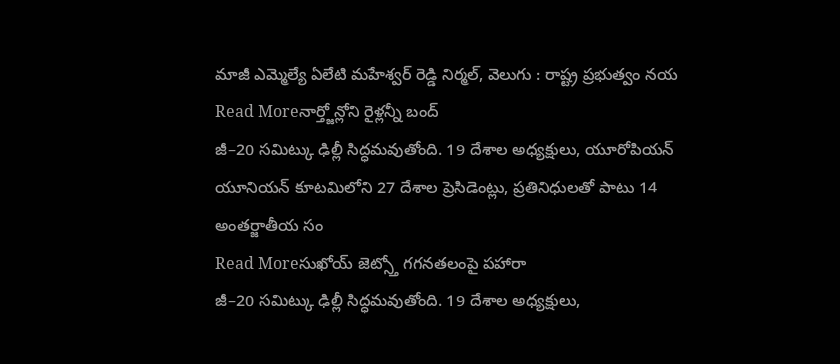మాజీ ఎమ్మెల్యే ఏలేటి మహేశ్వర్ రెడ్డి నిర్మల్, వెలుగు : రాష్ట్ర ప్రభుత్వం నయ
Read Moreనార్త్జోన్లోని రైళ్లన్నీ బంద్
జీ–20 సమిట్కు ఢిల్లీ సిద్ధమవుతోంది. 19 దేశాల అధ్యక్షులు, యూరోపియన్ యూనియన్ కూటమిలోని 27 దేశాల ప్రెసిడెంట్లు, ప్రతినిధులతో పాటు 14 అంతర్జాతీయ సం
Read Moreసుఖోయ్ జెట్స్తో గగనతలంపై పహారా
జీ–20 సమిట్కు ఢిల్లీ సిద్ధమవుతోంది. 19 దేశాల అధ్యక్షులు,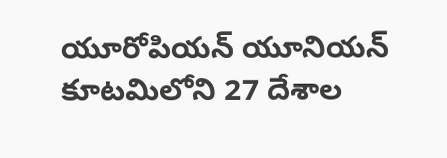యూరోపియన్ యూనియన్ కూటమిలోని 27 దేశాల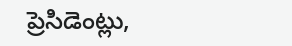ప్రెసిడెంట్లు,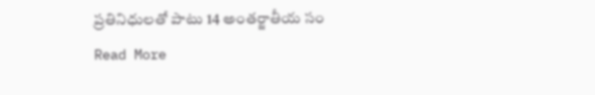ప్రతినిధులతో పాటు 14 అంతర్జాతీయ సం
Read More